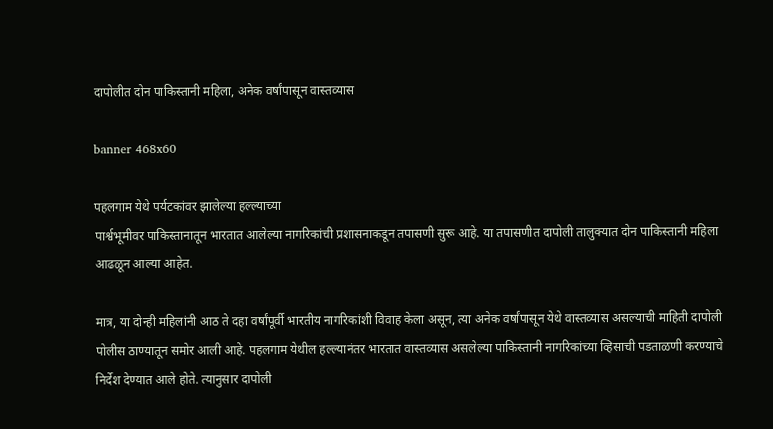दापोलीत दोन पाकिस्तानी महिला, अनेक वर्षांपासून वास्तव्यास

banner 468x60

पहलगाम येथे पर्यटकांवर झालेल्या हल्ल्याच्या
पार्श्वभूमीवर पाकिस्तानातून भारतात आलेल्या नागरिकांची प्रशासनाकडून तपासणी सुरू आहे. या तपासणीत दापोली तालुक्यात दोन पाकिस्तानी महिला आढळून आल्या आहेत.

मात्र, या दोन्ही महिलांनी आठ ते दहा वर्षांपूर्वी भारतीय नागरिकांशी विवाह केला असून, त्या अनेक वर्षांपासून येथे वास्तव्यास असल्याची माहिती दापोली पोलीस ठाण्यातून समोर आली आहे. पहलगाम येथील हल्ल्यानंतर भारतात वास्तव्यास असलेल्या पाकिस्तानी नागरिकांच्या व्हिसाची पडताळणी करण्याचे निर्देश देण्यात आले होते. त्यानुसार दापोली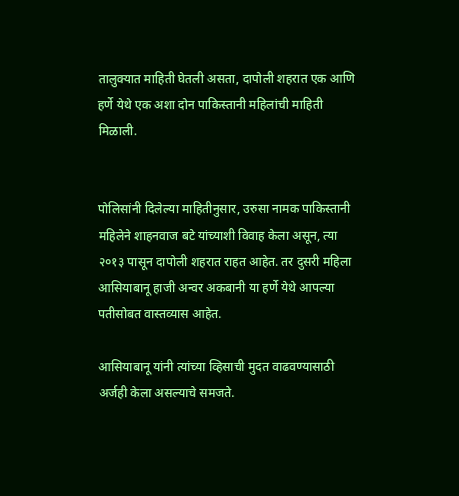तालुक्यात माहिती घेतली असता, दापोली शहरात एक आणि हर्णे येथे एक अशा दोन पाकिस्तानी महिलांची माहिती मिळाली.


पोलिसांनी दिलेल्या माहितीनुसार, उरुसा नामक पाकिस्तानी महिलेने शाहनवाज बटे यांच्याशी विवाह केला असून, त्या २०१३ पासून दापोली शहरात राहत आहेत. तर दुसरी महिला आसियाबानू हाजी अन्वर अकबानी या हर्णे येथे आपल्या पतीसोबत वास्तव्यास आहेत.

आसियाबानू यांनी त्यांच्या व्हिसाची मुदत वाढवण्यासाठी अर्जही केला असल्याचे समजते.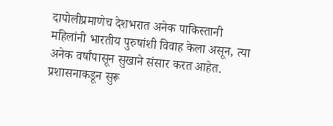दापोलीप्रमाणेच देशभरात अनेक पाकिस्तानी महिलांनी भारतीय पुरुषांशी विवाह केला असून, त्या अनेक वर्षांपासून सुखाने संसार करत आहेत. प्रशासनाकडून सुरू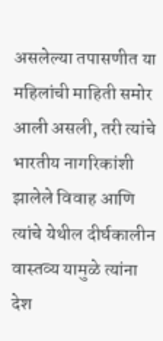असलेल्या तपासणीत या महिलांची माहिती समोर आली असली, तरी त्यांचे भारतीय नागरिकांशी झालेले विवाह आणि त्यांचे येथील दीर्घकालीन वास्तव्य यामुळे त्यांना देश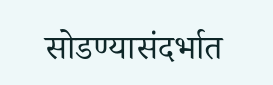सोडण्यासंदर्भात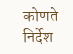कोणते निर्देश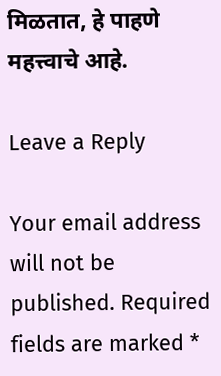मिळतात, हे पाहणे महत्त्वाचे आहे.

Leave a Reply

Your email address will not be published. Required fields are marked *